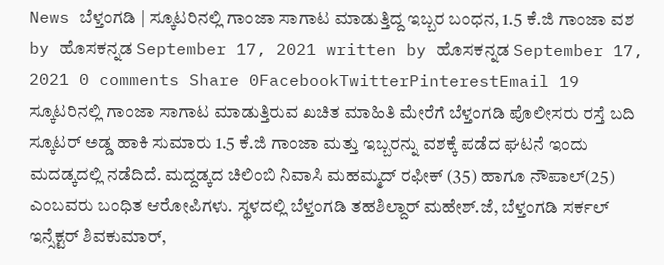News ಬೆಳ್ತಂಗಡಿ | ಸ್ಕೂಟರಿನಲ್ಲಿ ಗಾಂಜಾ ಸಾಗಾಟ ಮಾಡುತ್ತಿದ್ದ ಇಬ್ಬರ ಬಂಧನ, 1.5 ಕೆ.ಜಿ ಗಾಂಜಾ ವಶ by ಹೊಸಕನ್ನಡ September 17, 2021 written by ಹೊಸಕನ್ನಡ September 17, 2021 0 comments Share 0FacebookTwitterPinterestEmail 19 ಸ್ಕೂಟರಿನಲ್ಲಿ ಗಾಂಜಾ ಸಾಗಾಟ ಮಾಡುತ್ತಿರುವ ಖಚಿತ ಮಾಹಿತಿ ಮೇರೆಗೆ ಬೆಳ್ತಂಗಡಿ ಪೊಲೀಸರು ರಸ್ತೆ ಬದಿ ಸ್ಕೂಟರ್ ಅಡ್ಡ ಹಾಕಿ ಸುಮಾರು 1.5 ಕೆ.ಜಿ ಗಾಂಜಾ ಮತ್ತು ಇಬ್ಬರನ್ನು ವಶಕ್ಕೆ ಪಡೆದ ಘಟನೆ ಇಂದು ಮದಡ್ಕದಲ್ಲಿ ನಡೆದಿದೆ. ಮದ್ದಡ್ಕದ ಚಿಲಿಂಬಿ ನಿವಾಸಿ ಮಹಮ್ಮದ್ ರಫೀಕ್ (35) ಹಾಗೂ ನೌಪಾಲ್(25) ಎಂಬವರು ಬಂಧಿತ ಆರೋಪಿಗಳು. ಸ್ಥಳದಲ್ಲಿ ಬೆಳ್ತಂಗಡಿ ತಹಶಿಲ್ದಾರ್ ಮಹೇಶ್.ಜೆ, ಬೆಳ್ತಂಗಡಿ ಸರ್ಕಲ್ ಇನ್ಸೆಕ್ಟರ್ ಶಿವಕುಮಾರ್,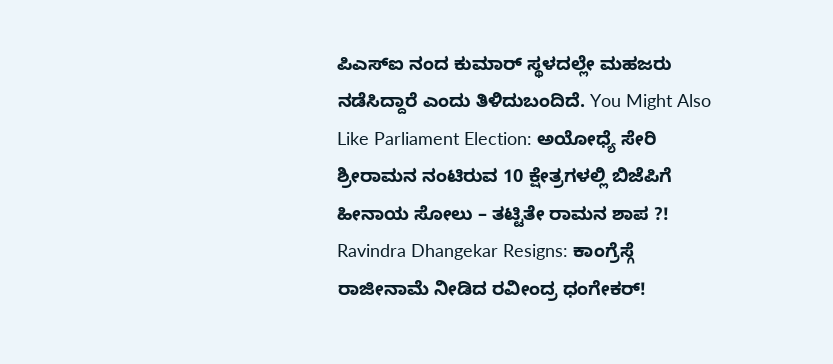ಪಿಎಸ್ಐ ನಂದ ಕುಮಾರ್ ಸ್ಥಳದಲ್ಲೇ ಮಹಜರು ನಡೆಸಿದ್ದಾರೆ ಎಂದು ತಿಳಿದುಬಂದಿದೆ. You Might Also Like Parliament Election: ಅಯೋಧ್ಯೆ ಸೇರಿ ಶ್ರೀರಾಮನ ನಂಟಿರುವ 10 ಕ್ಷೇತ್ರಗಳಲ್ಲಿ ಬಿಜೆಪಿಗೆ ಹೀನಾಯ ಸೋಲು – ತಟ್ಟಿತೇ ರಾಮನ ಶಾಪ ?! Ravindra Dhangekar Resigns: ಕಾಂಗ್ರೆಸ್ಗೆ ರಾಜೀನಾಮೆ ನೀಡಿದ ರವೀಂದ್ರ ಧಂಗೇಕರ್!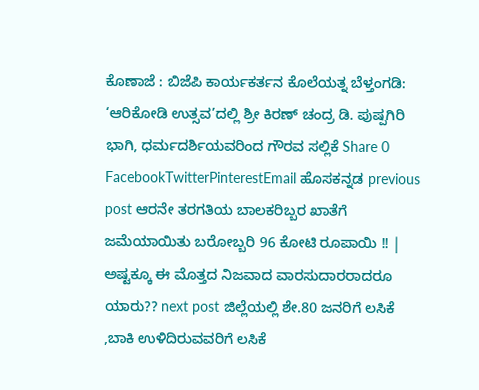ಕೊಣಾಜೆ : ಬಿಜೆಪಿ ಕಾರ್ಯಕರ್ತನ ಕೊಲೆಯತ್ನ ಬೆಳ್ತಂಗಡಿ: ‘ಆರಿಕೋಡಿ ಉತ್ಸವ’ದಲ್ಲಿ ಶ್ರೀ ಕಿರಣ್ ಚಂದ್ರ ಡಿ. ಪುಷ್ಪಗಿರಿ ಭಾಗಿ, ಧರ್ಮದರ್ಶಿಯವರಿಂದ ಗೌರವ ಸಲ್ಲಿಕೆ Share 0 FacebookTwitterPinterestEmail ಹೊಸಕನ್ನಡ previous post ಆರನೇ ತರಗತಿಯ ಬಾಲಕರಿಬ್ಬರ ಖಾತೆಗೆ ಜಮೆಯಾಯಿತು ಬರೋಬ್ಬರಿ 96 ಕೋಟಿ ರೂಪಾಯಿ !! | ಅಷ್ಟಕ್ಕೂ ಈ ಮೊತ್ತದ ನಿಜವಾದ ವಾರಸುದಾರರಾದರೂ ಯಾರು?? next post ಜಿಲ್ಲೆಯಲ್ಲಿ ಶೇ.80 ಜನರಿಗೆ ಲಸಿಕೆ ,ಬಾಕಿ ಉಳಿದಿರುವವರಿಗೆ ಲಸಿಕೆ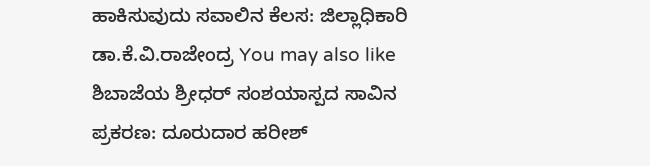ಹಾಕಿಸುವುದು ಸವಾಲಿನ ಕೆಲಸ: ಜಿಲ್ಲಾಧಿಕಾರಿ ಡಾ.ಕೆ.ವಿ.ರಾಜೇಂದ್ರ You may also like ಶಿಬಾಜೆಯ ಶ್ರೀಧರ್ ಸಂಶಯಾಸ್ಪದ ಸಾವಿನ ಪ್ರಕರಣ: ದೂರುದಾರ ಹರೀಶ್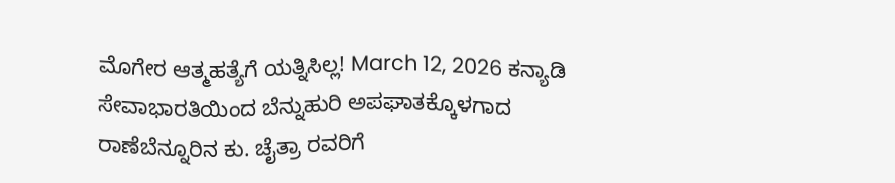ಮೊಗೇರ ಆತ್ಮಹತ್ಯೆಗೆ ಯತ್ನಿಸಿಲ್ಲ! March 12, 2026 ಕನ್ಯಾಡಿ ಸೇವಾಭಾರತಿಯಿಂದ ಬೆನ್ನುಹುರಿ ಅಪಘಾತಕ್ಕೊಳಗಾದ ರಾಣೆಬೆನ್ನೂರಿನ ಕು. ಚೈತ್ರಾ ರವರಿಗೆ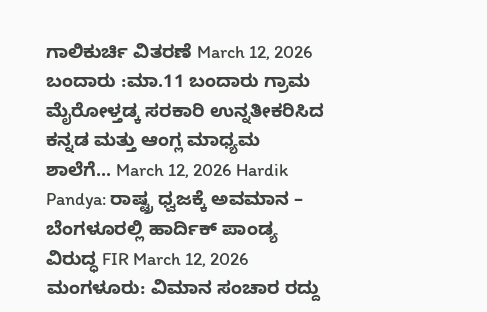ಗಾಲಿಕುರ್ಚಿ ವಿತರಣೆ March 12, 2026 ಬಂದಾರು :ಮಾ.11 ಬಂದಾರು ಗ್ರಾಮ ಮೈರೋಳ್ತಡ್ಕ ಸರಕಾರಿ ಉನ್ನತೀಕರಿಸಿದ ಕನ್ನಡ ಮತ್ತು ಆಂಗ್ಲ ಮಾಧ್ಯಮ ಶಾಲೆಗೆ... March 12, 2026 Hardik Pandya: ರಾಷ್ಟ್ರ ಧ್ವಜಕ್ಕೆ ಅವಮಾನ – ಬೆಂಗಳೂರಲ್ಲಿ ಹಾರ್ದಿಕ್ ಪಾಂಡ್ಯ ವಿರುದ್ಧ FIR March 12, 2026 ಮಂಗಳೂರು: ವಿಮಾನ ಸಂಚಾರ ರದ್ದು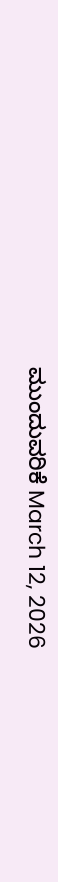ಮುಂದುವರಿಕೆ March 12, 2026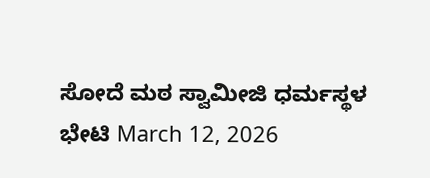ಸೋದೆ ಮಠ ಸ್ವಾಮೀಜಿ ಧರ್ಮಸ್ಥಳ ಭೇಟಿ March 12, 2026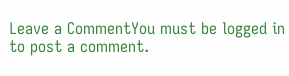Leave a CommentYou must be logged in to post a comment.